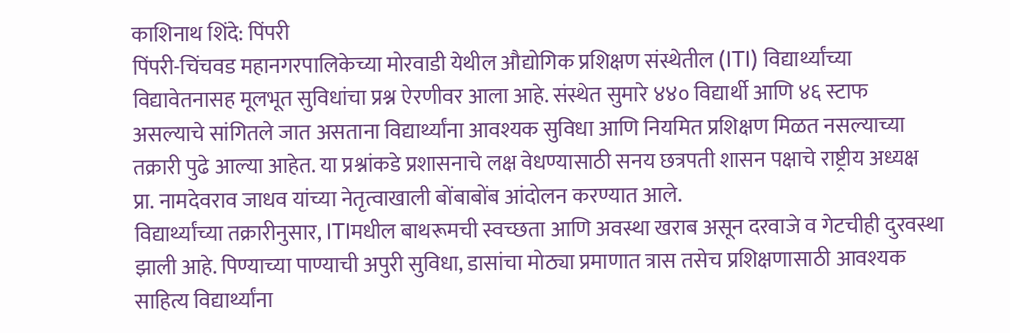काशिनाथ शिंदे: पिंपरी
पिंपरी-चिंचवड महानगरपालिकेच्या मोरवाडी येथील औद्योगिक प्रशिक्षण संस्थेतील (ITI) विद्यार्थ्यांच्या विद्यावेतनासह मूलभूत सुविधांचा प्रश्न ऐरणीवर आला आहे. संस्थेत सुमारे ४४० विद्यार्थी आणि ४६ स्टाफ असल्याचे सांगितले जात असताना विद्यार्थ्यांना आवश्यक सुविधा आणि नियमित प्रशिक्षण मिळत नसल्याच्या तक्रारी पुढे आल्या आहेत. या प्रश्नांकडे प्रशासनाचे लक्ष वेधण्यासाठी सनय छत्रपती शासन पक्षाचे राष्ट्रीय अध्यक्ष प्रा. नामदेवराव जाधव यांच्या नेतृत्वाखाली बोंबाबोंब आंदोलन करण्यात आले.
विद्यार्थ्यांच्या तक्रारीनुसार, ITIमधील बाथरूमची स्वच्छता आणि अवस्था खराब असून दरवाजे व गेटचीही दुरवस्था झाली आहे. पिण्याच्या पाण्याची अपुरी सुविधा, डासांचा मोठ्या प्रमाणात त्रास तसेच प्रशिक्षणासाठी आवश्यक साहित्य विद्यार्थ्यांना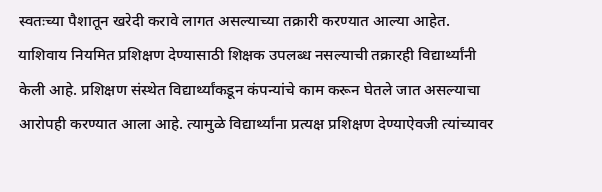स्वतःच्या पैशातून खरेदी करावे लागत असल्याच्या तक्रारी करण्यात आल्या आहेत.
याशिवाय नियमित प्रशिक्षण देण्यासाठी शिक्षक उपलब्ध नसल्याची तक्रारही विद्यार्थ्यांनी केली आहे. प्रशिक्षण संस्थेत विद्यार्थ्यांकडून कंपन्यांचे काम करून घेतले जात असल्याचा आरोपही करण्यात आला आहे. त्यामुळे विद्यार्थ्यांना प्रत्यक्ष प्रशिक्षण देण्याऐवजी त्यांच्यावर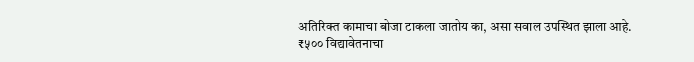अतिरिक्त कामाचा बोजा टाकला जातोय का, असा सवाल उपस्थित झाला आहे.
₹५०० विद्यावेतनाचा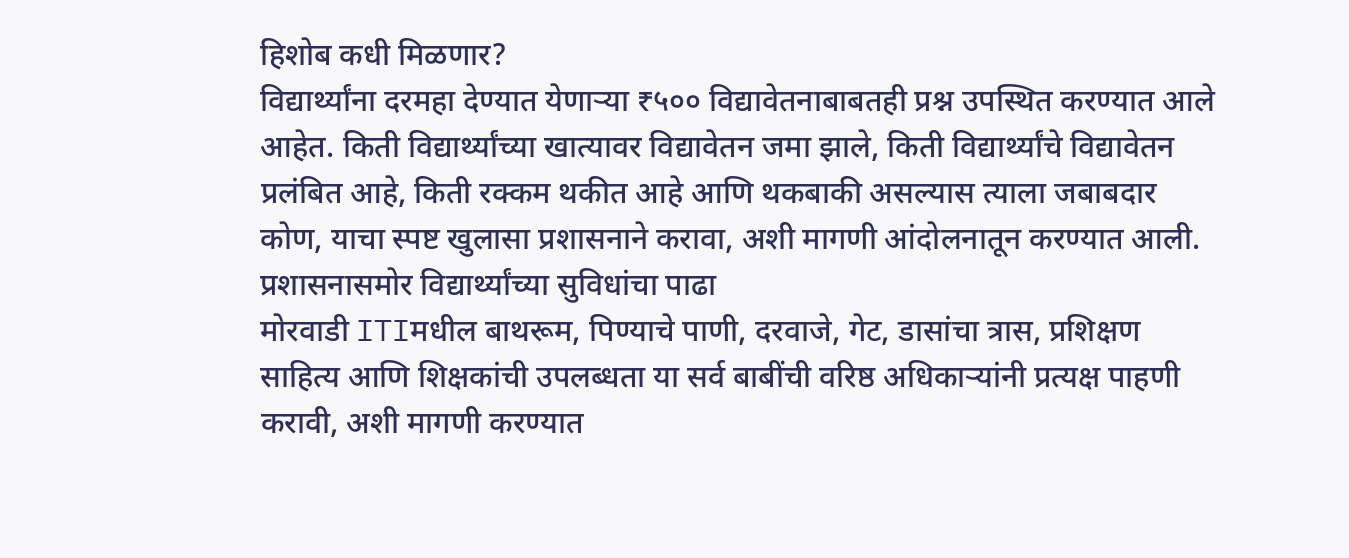हिशोब कधी मिळणार?
विद्यार्थ्यांना दरमहा देण्यात येणाऱ्या ₹५०० विद्यावेतनाबाबतही प्रश्न उपस्थित करण्यात आले आहेत. किती विद्यार्थ्यांच्या खात्यावर विद्यावेतन जमा झाले, किती विद्यार्थ्यांचे विद्यावेतन प्रलंबित आहे, किती रक्कम थकीत आहे आणि थकबाकी असल्यास त्याला जबाबदार कोण, याचा स्पष्ट खुलासा प्रशासनाने करावा, अशी मागणी आंदोलनातून करण्यात आली.
प्रशासनासमोर विद्यार्थ्यांच्या सुविधांचा पाढा
मोरवाडी ITIमधील बाथरूम, पिण्याचे पाणी, दरवाजे, गेट, डासांचा त्रास, प्रशिक्षण साहित्य आणि शिक्षकांची उपलब्धता या सर्व बाबींची वरिष्ठ अधिकाऱ्यांनी प्रत्यक्ष पाहणी करावी, अशी मागणी करण्यात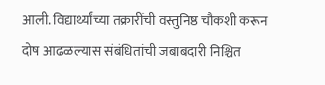आली. विद्यार्थ्यांच्या तक्रारींची वस्तुनिष्ठ चौकशी करून दोष आढळल्यास संबंधितांची जबाबदारी निश्चित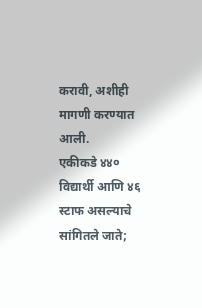करावी, अशीही मागणी करण्यात आली.
एकीकडे ४४० विद्यार्थी आणि ४६ स्टाफ असल्याचे सांगितले जाते;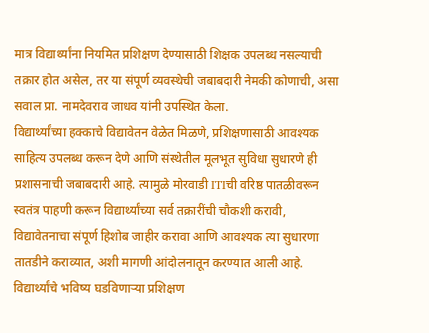मात्र विद्यार्थ्यांना नियमित प्रशिक्षण देण्यासाठी शिक्षक उपलब्ध नसल्याची तक्रार होत असेल, तर या संपूर्ण व्यवस्थेची जबाबदारी नेमकी कोणाची, असा सवाल प्रा. नामदेवराव जाधव यांनी उपस्थित केला.
विद्यार्थ्यांच्या हक्काचे विद्यावेतन वेळेत मिळणे, प्रशिक्षणासाठी आवश्यक साहित्य उपलब्ध करून देणे आणि संस्थेतील मूलभूत सुविधा सुधारणे ही प्रशासनाची जबाबदारी आहे. त्यामुळे मोरवाडी ITIची वरिष्ठ पातळीवरून स्वतंत्र पाहणी करून विद्यार्थ्यांच्या सर्व तक्रारींची चौकशी करावी, विद्यावेतनाचा संपूर्ण हिशोब जाहीर करावा आणि आवश्यक त्या सुधारणा तातडीने कराव्यात, अशी मागणी आंदोलनातून करण्यात आली आहे.
विद्यार्थ्यांचे भविष्य घडविणाऱ्या प्रशिक्षण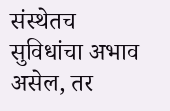संस्थेतच सुविधांचा अभाव असेल, तर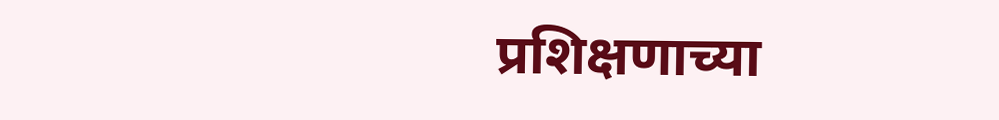प्रशिक्षणाच्या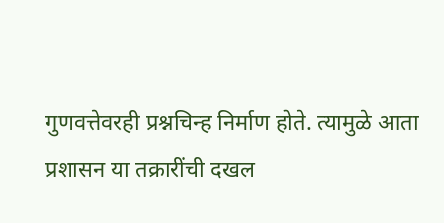गुणवत्तेवरही प्रश्नचिन्ह निर्माण होते. त्यामुळे आता प्रशासन या तक्रारींची दखल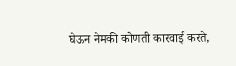घेऊन नेमकी कोणती कारवाई करते,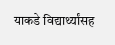याकडे विद्यार्थ्यांसह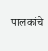पालकांचे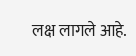लक्ष लागले आहे.